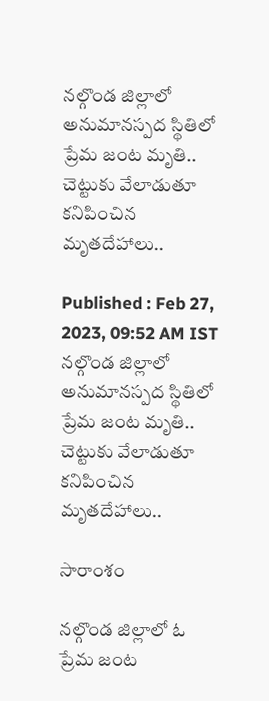నల్గొండ జిల్లాలో అనుమానస్పద స్థితిలో ప్రేమ జంట మృతి.. చెట్టుకు వేలాడుతూ కనిపించిన మృతదేహాలు..

Published : Feb 27, 2023, 09:52 AM IST
నల్గొండ జిల్లాలో అనుమానస్పద స్థితిలో ప్రేమ జంట మృతి.. చెట్టుకు వేలాడుతూ కనిపించిన మృతదేహాలు..

సారాంశం

నల్గొండ జిల్లాలో ఓ ప్రేమ జంట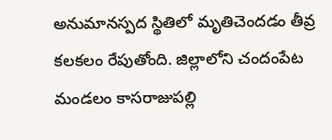అనుమానస్పద స్థితిలో మృతిచెందడం తీవ్ర కలకలం రేపుతోంది. జిల్లాలోని చందంపేట మండలం కాసరాజుపల్లి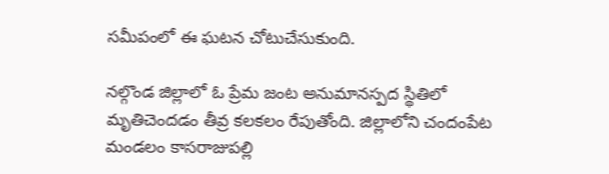సమీపంలో ఈ ఘటన చోటుచేసుకుంది.

నల్గొండ జిల్లాలో ఓ ప్రేమ జంట అనుమానస్పద స్థితిలో మృతిచెందడం తీవ్ర కలకలం రేపుతోంది. జిల్లాలోని చందంపేట మండలం కాసరాజుపల్లి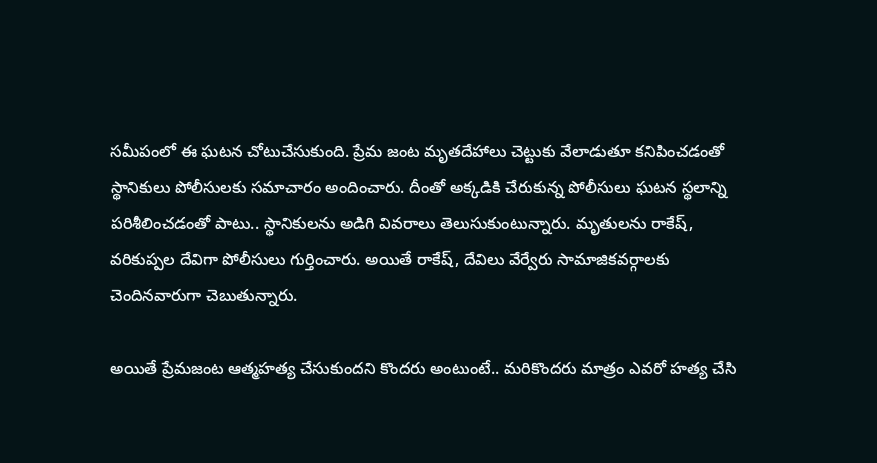సమీపంలో ఈ ఘటన చోటుచేసుకుంది. ప్రేమ జంట మృతదేహాలు చెట్టుకు వేలాడుతూ కనిపించడంతో స్థానికులు పోలీసులకు సమాచారం అందించారు. దీంతో అక్కడికి చేరుకున్న పోలీసులు ఘటన స్థలాన్ని పరిశీలించడంతో పాటు.. స్థానికులను అడిగి వివరాలు తెలుసుకుంటున్నారు. మృతులను రాకేష్, వరికుప్పల దేవిగా పోలీసులు గుర్తించారు. అయితే రాకేష్, దేవిలు వేర్వేరు సామాజికవర్గాలకు చెందినవారుగా చెబుతున్నారు.

అయితే ప్రేమజంట ఆత్మహత్య చేసుకుందని కొందరు అంటుంటే.. మరికొందరు మాత్రం ఎవరో హత్య చేసి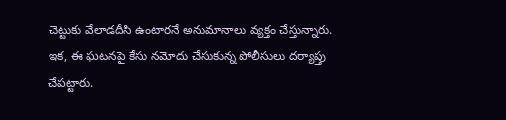చెట్టుకు వేలాడదీసి ఉంటారనే అనుమానాలు వ్యక్తం చేస్తున్నారు. ఇక, ఈ ఘటనపై కేసు నమోదు చేసుకున్న పోలీసులు దర్యాప్తు చేపట్టారు.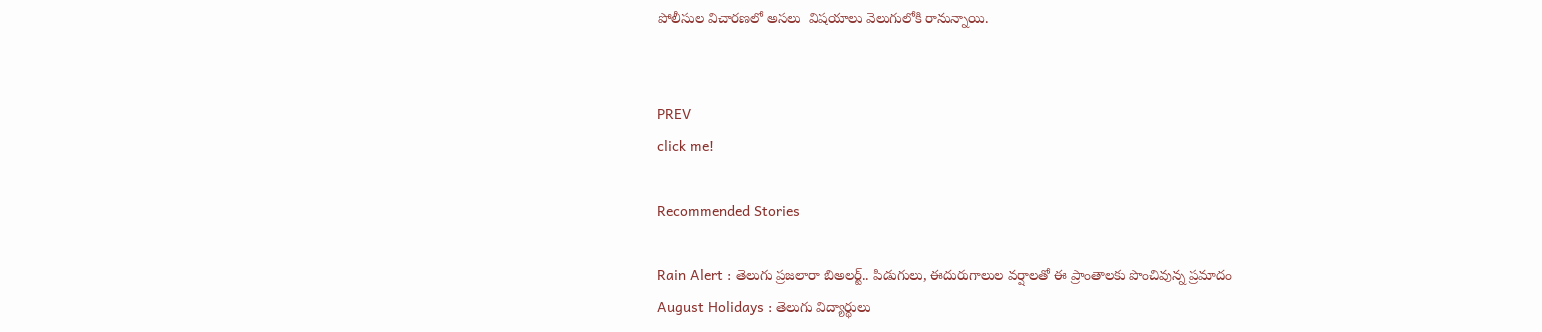పోలీసుల విచారణలో అసలు  విషయాలు వెలుగులోకి రానున్నాయి.


PREV
click me!

Recommended Stories

Rain Alert : తెలుగు ప్రజలారా బిఅలర్ట్.. పిడుగులు, ఈదురుగాలుల వర్షాలతో ఈ ప్రాంతాలకు పొంచివున్న ప్రమాదం
August Holidays : తెలుగు విద్యార్థులు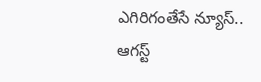ఎగిరిగంతేసే న్యూస్.. ఆగస్ట్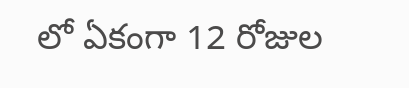లో ఏకంగా 12 రోజుల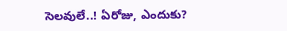సెలవులే..! ఏరోజు, ఎందుకు?